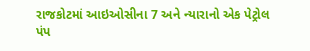રાજકોટમાં આઇઓસીના 7 અને ન્યારાનો એક પેટ્રોલ પંપ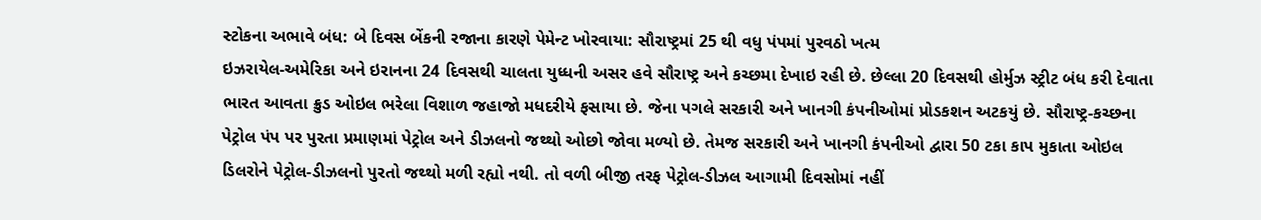સ્ટોકના અભાવે બંધ: બે દિવસ બેંકની રજાના કારણે પેમેન્ટ ખોરવાયા: સૌરાષ્ટ્રમાં 25 થી વધુ પંપમાં પુરવઠો ખત્મ
ઇઝરાયેલ-અમેરિકા અને ઇરાનના 24 દિવસથી ચાલતા યુધ્ધની અસર હવે સૌરાષ્ટ્ર અને કચ્છમા દેખાઇ રહી છે. છેલ્લા 20 દિવસથી હોર્મુઝ સ્ટ્રીટ બંધ કરી દેવાતા ભારત આવતા ક્રુડ ઓઇલ ભરેલા વિશાળ જહાજો મધદરીયે ફસાયા છે. જેના પગલે સરકારી અને ખાનગી કંપનીઓમાં પ્રોડકશન અટકયું છે. સૌરાષ્ટ્ર-કચ્છના પેટ્રોલ પંપ પર પુરતા પ્રમાણમાં પેટ્રોલ અને ડીઝલનો જથ્થો ઓછો જોવા મળ્યો છે. તેમજ સરકારી અને ખાનગી કંપનીઓ દ્વારા 50 ટકા કાપ મુકાતા ઓઇલ ડિલરોને પેટ્રોલ-ડીઝલનો પુરતો જથ્થો મળી રહ્યો નથી. તો વળી બીજી તરફ પેટ્રોલ-ડીઝલ આગામી દિવસોમાં નહીં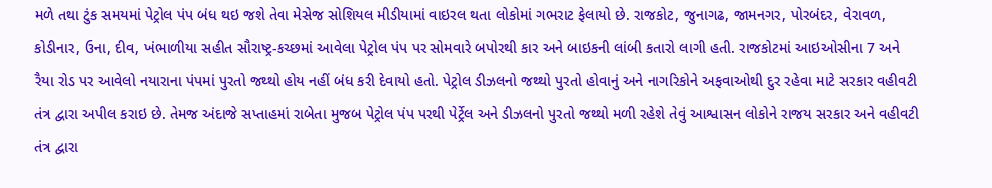મળે તથા ટુંક સમયમાં પેટ્રોલ પંપ બંધ થઇ જશે તેવા મેસેજ સોશિયલ મીડીયામાં વાઇરલ થતા લોકોમાં ગભરાટ ફેલાયો છે. રાજકોટ, જુનાગઢ, જામનગર, પોરબંદર, વેરાવળ, કોડીનાર, ઉના, દીવ, ખંભાળીયા સહીત સૌરાષ્ટ્ર-કચ્છમાં આવેલા પેટ્રોલ પંપ પર સોમવારે બપોરથી કાર અને બાઇકની લાંબી કતારો લાગી હતી. રાજકોટમાં આઇઓસીના 7 અને રૈયા રોડ પર આવેલો નયારાના પંપમાં પુરતો જથ્થો હોય નહીં બંધ કરી દેવાયો હતો. પેટ્રોલ ડીઝલનો જથ્થો પુરતો હોવાનું અને નાગરિકોને અફવાઓથી દુર રહેવા માટે સરકાર વહીવટી તંત્ર દ્વારા અપીલ કરાઇ છે. તેમજ અંદાજે સપ્તાહમાં રાબેતા મુજબ પેટ્રોલ પંપ પરથી પેર્ટ્રેલ અને ડીઝલનો પુરતો જથ્થો મળી રહેશે તેવું આશ્વાસન લોકોને રાજય સરકાર અને વહીવટી તંત્ર દ્વારા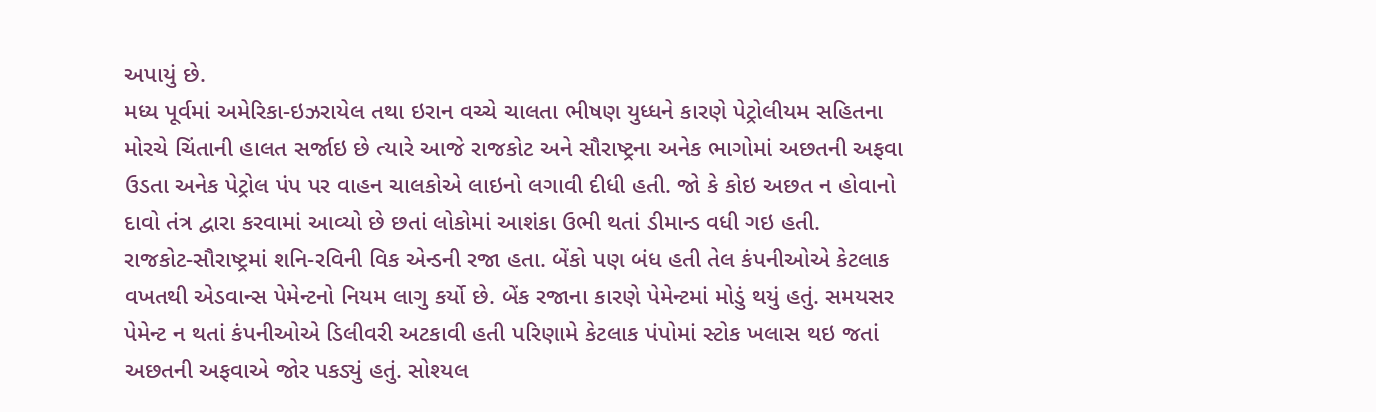અપાયું છે.
મધ્ય પૂર્વમાં અમેરિકા-ઇઝરાયેલ તથા ઇરાન વચ્ચે ચાલતા ભીષણ યુધ્ધને કારણે પેટ્રોલીયમ સહિતના મોરચે ચિંતાની હાલત સર્જાઇ છે ત્યારે આજે રાજકોટ અને સૌરાષ્ટ્રના અનેક ભાગોમાં અછતની અફવા ઉડતા અનેક પેટ્રોલ પંપ પર વાહન ચાલકોએ લાઇનો લગાવી દીધી હતી. જો કે કોઇ અછત ન હોવાનો દાવો તંત્ર દ્વારા કરવામાં આવ્યો છે છતાં લોકોમાં આશંકા ઉભી થતાં ડીમાન્ડ વધી ગઇ હતી.
રાજકોટ-સૌરાષ્ટ્રમાં શનિ-રવિની વિક એન્ડની રજા હતા. બેંકો પણ બંધ હતી તેલ કંપનીઓએ કેટલાક વખતથી એડવાન્સ પેમેન્ટનો નિયમ લાગુ કર્યો છે. બેંક રજાના કારણે પેમેન્ટમાં મોડું થયું હતું. સમયસર પેમેન્ટ ન થતાં કંપનીઓએ ડિલીવરી અટકાવી હતી પરિણામે કેટલાક પંપોમાં સ્ટોક ખલાસ થઇ જતાં અછતની અફવાએ જોર પકડ્યું હતું. સોશ્યલ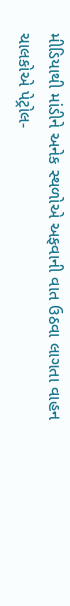મીડિયાથી માંડીને અનેક સ્થળોએ અફવાની વાત ઉઠવા લાગતા વાહન ચાલકોએ પેટ્રોલ-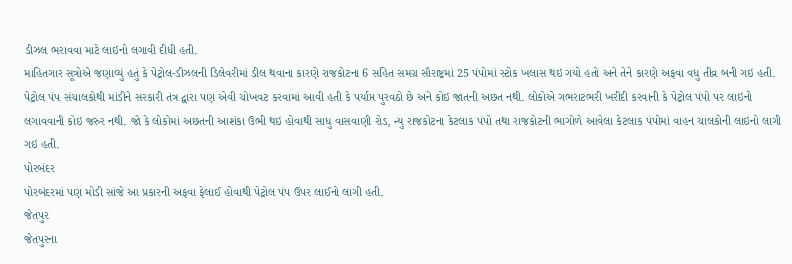ડીઝલ ભરાવવા માટે લાઇનો લગાવી દીધી હતી.
માહિતગાર સૂત્રોએ જણાવ્યું હતું કે પેટ્રોલ-ડીઝલની ડિલેવરીમાં ડીલ થવાના કારણે રાજકોટના 6 સહિત સમગ્ર સૌરાષ્ટ્રમાં 25 પંપોમાં સ્ટોક ખલાસ થઇ ગયો હતો અને તેને કારણે અફવા વધુ તીવ્ર બની ગઇ હતી. પેટ્રોલ પંપ સંચાલકોથી માંડીને સરકારી તંત્ર દ્વારા પણ એવી ચોખવટ કરવામાં આવી હતી કે પર્યાપ્ત પુરવઠો છે અને કોઇ જાતની અછત નથી. લોકોએ ગભરાટભરી ખરીદી કરવાની કે પેટ્રોલ પંપો પર લાઇનો લગાવવાની કોઇ જરુર નથી. જો કે લોકોમાં અછતની આશંકા ઉભી થઇ હોવાથી સાધુ વાસવાણી રોડ, ન્યુ રાજકોટના કેટલાક પંપો તથા રાજકોટની ભાગોળે આવેલા કેટલાક પંપોમાં વાહન ચાલકોની લાઇનો લાગી ગઇ હતી.
પોરબંદર
પોરબંદરમાં પણ મોડી સાંજે આ પ્રકારની અફવા ફેલાઈ હોવાથી પેટ્રોલ પંપ ઉપર લાઈનો લાગી હતી.
જેતપુર
જેતપુરના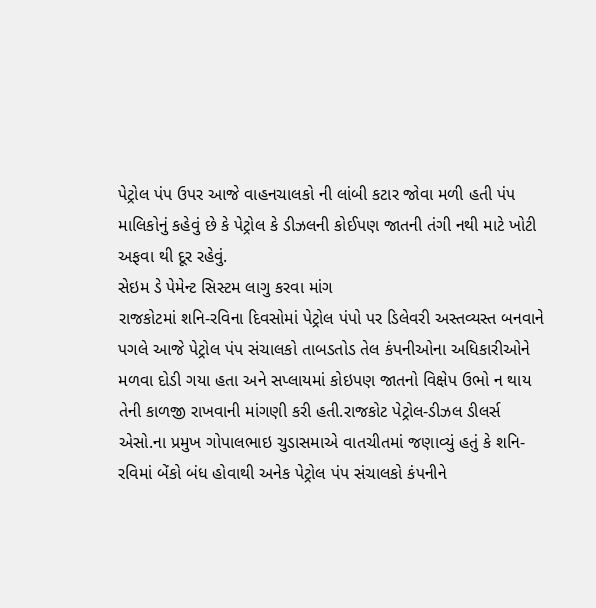પેટ્રોલ પંપ ઉપર આજે વાહનચાલકો ની લાંબી કટાર જોવા મળી હતી પંપ માલિકોનું કહેવું છે કે પેટ્રોલ કે ડીઝલની કોઈપણ જાતની તંગી નથી માટે ખોટી અફવા થી દૂર રહેવું.
સેઇમ ડે પેમેન્ટ સિસ્ટમ લાગુ કરવા માંગ
રાજકોટમાં શનિ-રવિના દિવસોમાં પેટ્રોલ પંપો પર ડિલેવરી અસ્તવ્યસ્ત બનવાને પગલે આજે પેટ્રોલ પંપ સંચાલકો તાબડતોડ તેલ કંપનીઓના અધિકારીઓને મળવા દોડી ગયા હતા અને સપ્લાયમાં કોઇપણ જાતનો વિક્ષેપ ઉભો ન થાય તેની કાળજી રાખવાની માંગણી કરી હતી.રાજકોટ પેટ્રોલ-ડીઝલ ડીલર્સ એસો.ના પ્રમુખ ગોપાલભાઇ ચુડાસમાએ વાતચીતમાં જણાવ્યું હતું કે શનિ-રવિમાં બેંકો બંધ હોવાથી અનેક પેટ્રોલ પંપ સંચાલકો કંપનીને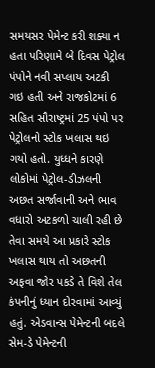સમયસર પેમેન્ટ કરી શક્યા ન હતા પરિણામે બે દિવસ પેટ્રોલ પંપોને નવી સપ્લાય અટકી ગઇ હતી અને રાજકોટમાં 6 સહિત સૌરાષ્ટ્રમાં 25 પંપો પર પેટ્રોલનો સ્ટોક ખલાસ થઇ ગયો હતો. યુધ્ધને કારણે લોકોમાં પેટ્રોલ-ડીઝલની અછત સર્જાવાની અને ભાવ વધારો અટકળો ચાલી રહી છે તેવા સમયે આ પ્રકારે સ્ટોક ખલાસ થાય તો અછતની અફવા જોર પકડે તે વિશે તેલ કંપનીનું ધ્યાન દોરવામાં આવ્યું હતું. એડવાન્સ પેમેન્ટની બદલે સેમ-ડે પેમેન્ટની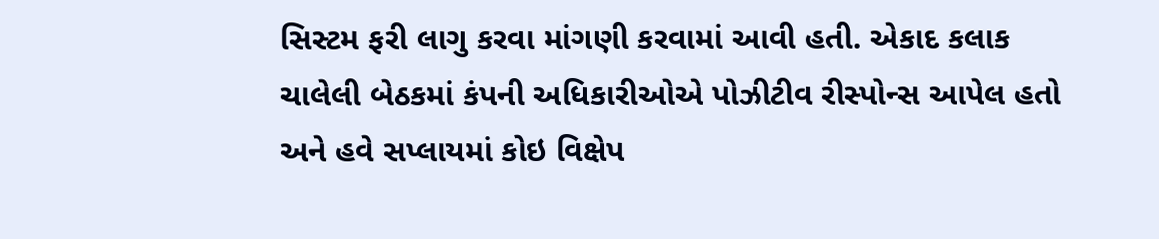સિસ્ટમ ફરી લાગુ કરવા માંગણી કરવામાં આવી હતી. એકાદ કલાક ચાલેલી બેઠકમાં કંપની અધિકારીઓએ પોઝીટીવ રીસ્પોન્સ આપેલ હતો અને હવે સપ્લાયમાં કોઇ વિક્ષેપ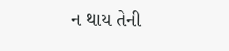ન થાય તેની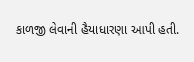કાળજી લેવાની હૈયાધારણા આપી હતી.